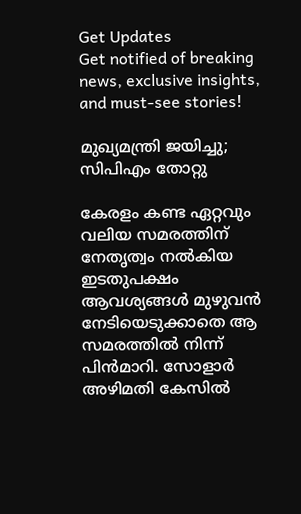Get Updates
Get notified of breaking news, exclusive insights, and must-see stories!

മുഖ്യമന്ത്രി ജയിച്ചു; സിപിഎം തോറ്റു

കേരളം കണ്ട ഏറ്റവും വലിയ സമരത്തിന് നേതൃത്വം നല്‍കിയ ഇടതുപക്ഷം ആവശ്യങ്ങള്‍ മുഴുവന്‍ നേടിയെടുക്കാതെ ആ സമരത്തില്‍ നിന്ന് പിന്‍മാറി. സോളാര്‍ അഴിമതി കേസില്‍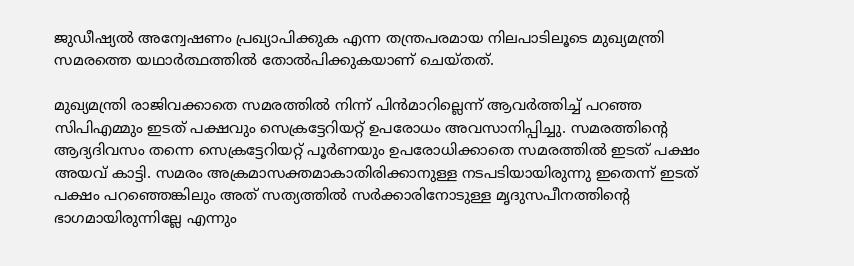ജുഡീഷ്യല്‍ അന്വേഷണം പ്രഖ്യാപിക്കുക എന്ന തന്ത്രപരമായ നിലപാടിലൂടെ മുഖ്യമന്ത്രി സമരത്തെ യഥാര്‍ത്ഥത്തില്‍ തോല്‍പിക്കുകയാണ് ചെയ്തത്.

മുഖ്യമന്ത്രി രാജിവക്കാതെ സമരത്തില്‍ നിന്ന് പിന്‍മാറില്ലെന്ന് ആവര്‍ത്തിച്ച് പറഞ്ഞ സിപിഎമ്മും ഇടത് പക്ഷവും സെക്രട്ടേറിയറ്റ് ഉപരോധം അവസാനിപ്പിച്ചു. സമരത്തിന്റെ ആദ്യദിവസം തന്നെ സെക്രട്ടേറിയറ്റ് പൂര്‍ണയും ഉപരോധിക്കാതെ സമരത്തില്‍ ഇടത് പക്ഷം അയവ് കാട്ടി. സമരം അക്രമാസക്തമാകാതിരിക്കാനുള്ള നടപടിയായിരുന്നു ഇതെന്ന് ഇടത് പക്ഷം പറഞ്ഞെങ്കിലും അത് സത്യത്തില്‍ സര്‍ക്കാരിനോടുള്ള മൃദുസപീനത്തിന്റെ ഭാഗമായിരുന്നില്ലേ എന്നും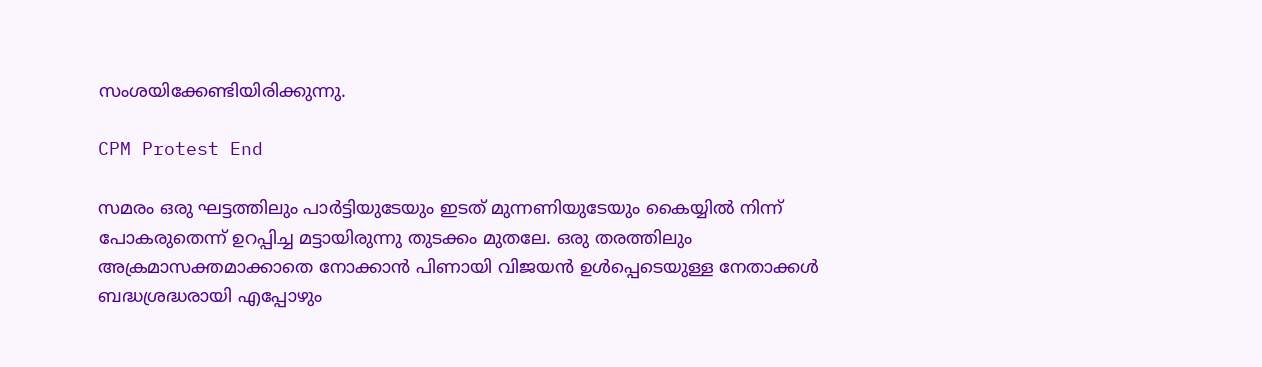സംശയിക്കേണ്ടിയിരിക്കുന്നു.

CPM Protest End

സമരം ഒരു ഘട്ടത്തിലും പാര്‍ട്ടിയുടേയും ഇടത് മുന്നണിയുടേയും കൈയ്യില്‍ നിന്ന് പോകരുതെന്ന് ഉറപ്പിച്ച മട്ടായിരുന്നു തുടക്കം മുതലേ. ഒരു തരത്തിലും അക്രമാസക്തമാക്കാതെ നോക്കാന്‍ പിണായി വിജയന്‍ ഉള്‍പ്പെടെയുള്ള നേതാക്കള്‍ ബദ്ധശ്രദ്ധരായി എപ്പോഴും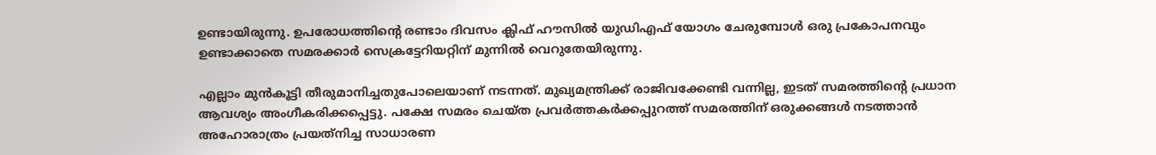ഉണ്ടായിരുന്നു. ഉപരോധത്തിന്റെ രണ്ടാം ദിവസം ക്ലിഫ് ഹൗസില്‍ യുഡിഎഫ് യോഗം ചേരുമ്പോള്‍ ഒരു പ്രകോപനവും ഉണ്ടാക്കാതെ സമരക്കാര്‍ സെക്രട്ടേറിയറ്റിന് മുന്നില്‍ വെറുതേയിരുന്നു.

എല്ലാം മുന്‍കൂട്ടി തീരുമാനിച്ചതുപോലെയാണ് നടന്നത്. മുഖ്യമന്ത്രിക്ക് രാജിവക്കേണ്ടി വന്നില്ല, ഇടത് സമരത്തിന്റെ പ്രധാന ആവശ്യം അംഗീകരിക്കപ്പെട്ടു. പക്ഷേ സമരം ചെയ്ത പ്രവര്‍ത്തകര്‍ക്കപ്പുറത്ത് സമരത്തിന് ഒരുക്കങ്ങള്‍ നടത്താന്‍ അഹോരാത്രം പ്രയത്‌നിച്ച സാധാരണ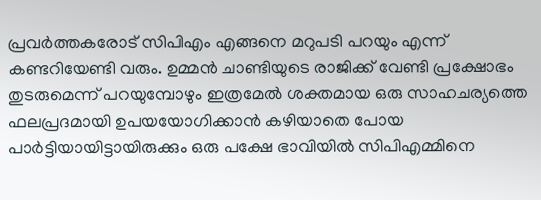പ്രവര്‍ത്തകരോട് സിപിഎം എങ്ങനെ മറുപടി പറയും എന്ന് കണ്ടറിയേണ്ടി വരും. ഉമ്മന്‍ ചാണ്ടിയുടെ രാജിക്ക് വേണ്ടി പ്രക്ഷോഭം തുടരുമെന്ന് പറയുമ്പോഴും ഇത്രമേല്‍ ശക്തമായ ഒരു സാഹചര്യത്തെ ഫലപ്രദമായി ഉപയയോഗിക്കാന്‍ കഴിയാതെ പോയ പാര്‍ട്ടിയായിട്ടായിരുക്കും ഒരു പക്ഷേ ഭാവിയില്‍ സിപിഎമ്മിനെ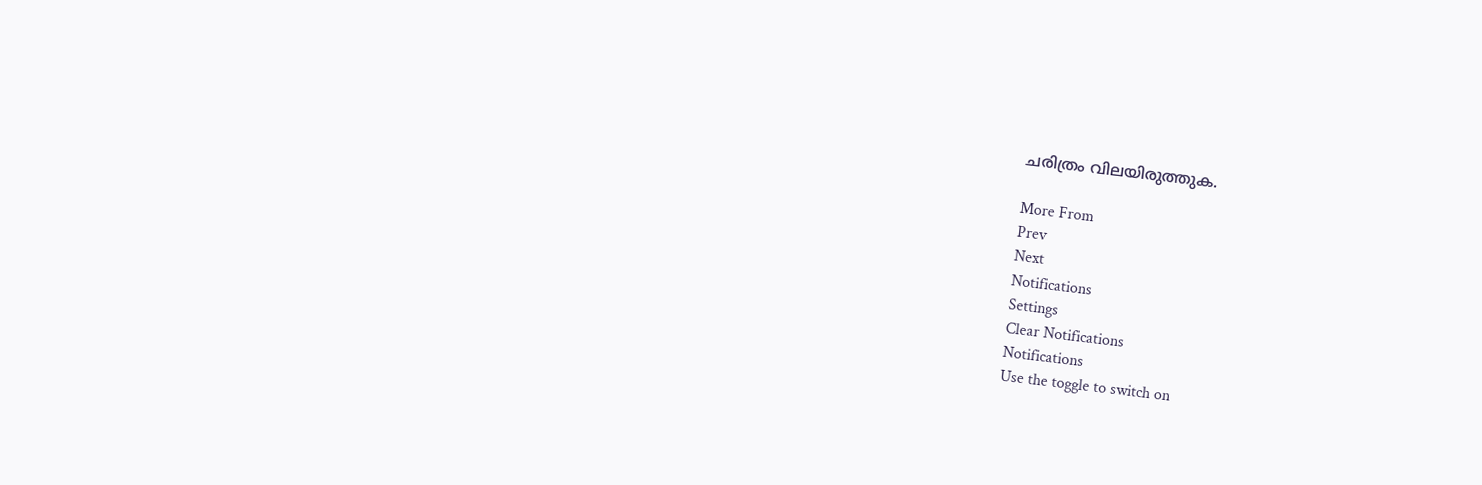ചരിത്രം വിലയിരുത്തുക.

More From
Prev
Next
Notifications
Settings
Clear Notifications
Notifications
Use the toggle to switch on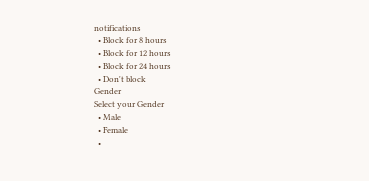notifications
  • Block for 8 hours
  • Block for 12 hours
  • Block for 24 hours
  • Don't block
Gender
Select your Gender
  • Male
  • Female
  •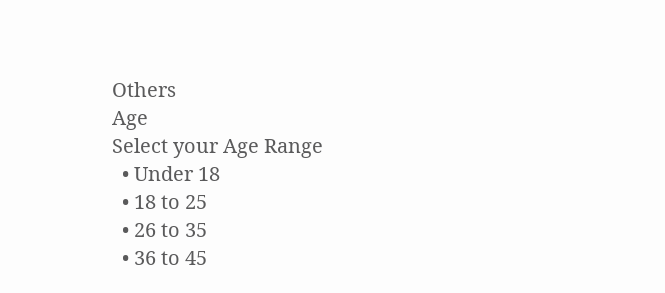Others
Age
Select your Age Range
  • Under 18
  • 18 to 25
  • 26 to 35
  • 36 to 45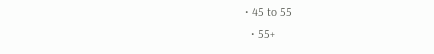• 45 to 55
  • 55+